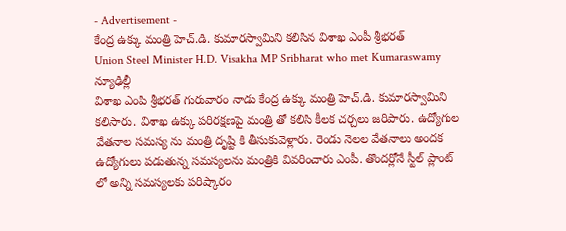- Advertisement -
కేంద్ర ఉక్కు మంత్రి హెచ్.డి. కుమారస్వామిని కలిసిన విశాఖ ఎంపీ శ్రీభరత్
Union Steel Minister H.D. Visakha MP Sribharat who met Kumaraswamy
న్యూఢిల్లీ
విశాఖ ఎంపి శ్రీభరత్ గురువారం నాడు కేంద్ర ఉక్కు మంత్రి హెచ్.డి. కుమారస్వామిని కలిసారు. విశాఖ ఉక్కు పరిరక్షణపై మంత్రి తో కలిసి కీలక చర్చలు జరిపారు. ఉద్యోగుల వేతనాల సమస్య ను మంత్రి దృష్టి కి తీసుకువెళ్లారు. రెండు నెలల వేతనాలు అందక ఉద్యోగులు పడుతున్న సమస్యలను మంత్రికి వివరించారు ఎంపీ. తొందర్లోనే స్టీల్ ప్లాంట్ లో అన్ని సమస్యలకు పరిష్కారం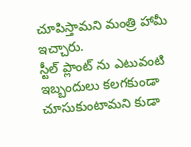చూపిస్తామని మంత్రి హామీ ఇచ్చారు.
స్టీల్ ప్లాంట్ ను ఎటువంటి ఇబ్బందులు కలగకుండా చూసుకుంటామని కుడా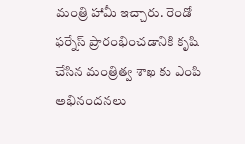మంత్రి హామీ ఇచ్చారు. రెండో ఫర్నేస్ ప్రారంభించడానికి కృషి చేసిన మంత్రిత్వ శాఖ కు ఎంపి అభినందనలు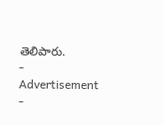తెలిపారు.
- Advertisement -